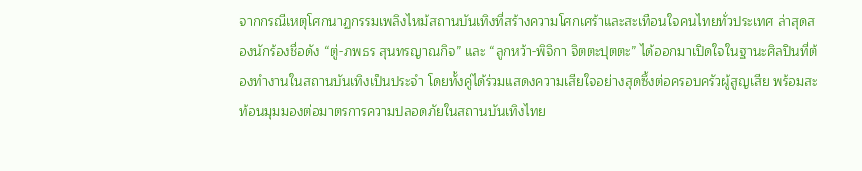จากกรณีเหตุโศกนาฏกรรมเพลิงไหม้สถานบันเทิงที่สร้างความโศกเศร้าและสะเทือนใจคนไทยทั่วประเทศ ล่าสุดสองนักร้องชื่อดัง “ตู่-ภพธร สุนทรญาณกิจ” และ “ลูกหว้า-พิจิกา จิตตะปุตตะ” ได้ออกมาเปิดใจในฐานะศิลปินที่ต้องทำงานในสถานบันเทิงเป็นประจำ โดยทั้งคู่ได้ร่วมแสดงความเสียใจอย่างสุดซึ้งต่อครอบครัวผู้สูญเสีย พร้อมสะท้อนมุมมองต่อมาตรการความปลอดภัยในสถานบันเทิงไทย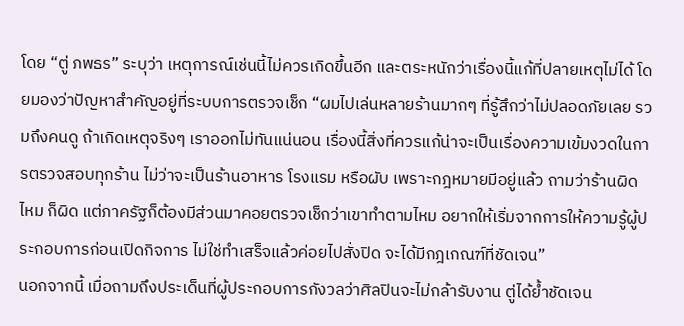โดย “ตู่ ภพธร” ระบุว่า เหตุการณ์เช่นนี้ไม่ควรเกิดขึ้นอีก และตระหนักว่าเรื่องนี้แก้ที่ปลายเหตุไม่ได้ โดยมองว่าปัญหาสำคัญอยู่ที่ระบบการตรวจเช็ก “ผมไปเล่นหลายร้านมากๆ ที่รู้สึกว่าไม่ปลอดภัยเลย รวมถึงคนดู ถ้าเกิดเหตุจริงๆ เราออกไม่ทันแน่นอน เรื่องนี้สิ่งที่ควรแก้น่าจะเป็นเรื่องความเข้มงวดในการตรวจสอบทุกร้าน ไม่ว่าจะเป็นร้านอาหาร โรงแรม หรือผับ เพราะกฎหมายมีอยู่แล้ว ถามว่าร้านผิดไหม ก็ผิด แต่ภาครัฐก็ต้องมีส่วนมาคอยตรวจเช็กว่าเขาทำตามไหม อยากให้เริ่มจากการให้ความรู้ผู้ประกอบการก่อนเปิดกิจการ ไม่ใช่ทำเสร็จแล้วค่อยไปสั่งปิด จะได้มีกฎเกณฑ์ที่ชัดเจน”
นอกจากนี้ เมื่อถามถึงประเด็นที่ผู้ประกอบการกังวลว่าศิลปินจะไม่กล้ารับงาน ตู่ได้ย้ำชัดเจน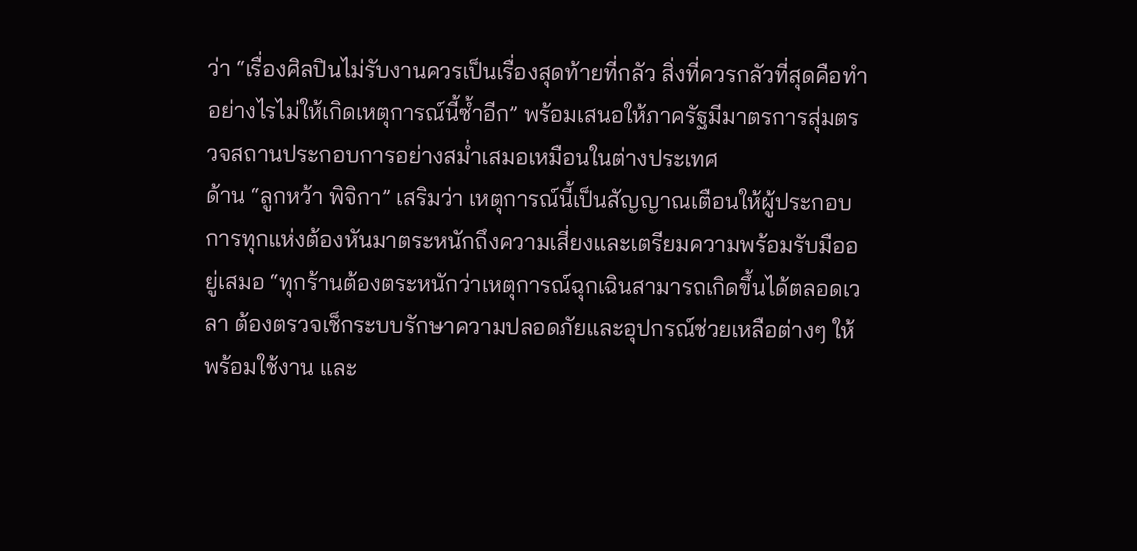ว่า “เรื่องศิลปินไม่รับงานควรเป็นเรื่องสุดท้ายที่กลัว สิ่งที่ควรกลัวที่สุดคือทำอย่างไรไม่ให้เกิดเหตุการณ์นี้ซ้ำอีก” พร้อมเสนอให้ภาครัฐมีมาตรการสุ่มตรวจสถานประกอบการอย่างสม่ำเสมอเหมือนในต่างประเทศ
ด้าน “ลูกหว้า พิจิกา” เสริมว่า เหตุการณ์นี้เป็นสัญญาณเตือนให้ผู้ประกอบการทุกแห่งต้องหันมาตระหนักถึงความเสี่ยงและเตรียมความพร้อมรับมืออยู่เสมอ “ทุกร้านต้องตระหนักว่าเหตุการณ์ฉุกเฉินสามารถเกิดขึ้นได้ตลอดเวลา ต้องตรวจเช็กระบบรักษาความปลอดภัยและอุปกรณ์ช่วยเหลือต่างๆ ให้พร้อมใช้งาน และ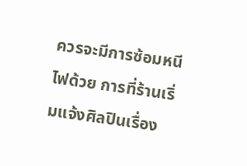ควรจะมีการซ้อมหนีไฟด้วย การที่ร้านเริ่มแจ้งศิลปินเรื่อง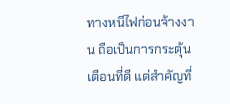ทางหนีไฟก่อนจ้างงาน ถือเป็นการกระตุ้นเตือนที่ดี แต่สำคัญที่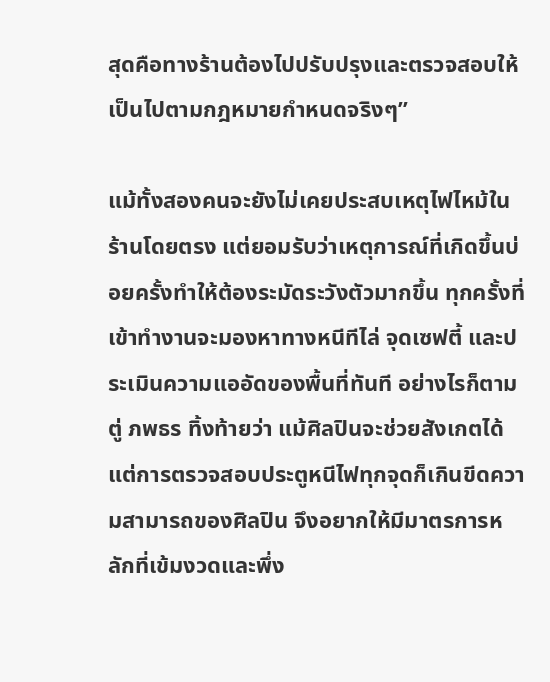สุดคือทางร้านต้องไปปรับปรุงและตรวจสอบให้เป็นไปตามกฎหมายกำหนดจริงๆ”

แม้ทั้งสองคนจะยังไม่เคยประสบเหตุไฟไหม้ในร้านโดยตรง แต่ยอมรับว่าเหตุการณ์ที่เกิดขึ้นบ่อยครั้งทำให้ต้องระมัดระวังตัวมากขึ้น ทุกครั้งที่เข้าทำงานจะมองหาทางหนีทีไล่ จุดเซฟตี้ และประเมินความแออัดของพื้นที่ทันที อย่างไรก็ตาม ตู่ ภพธร ทิ้งท้ายว่า แม้ศิลปินจะช่วยสังเกตได้ แต่การตรวจสอบประตูหนีไฟทุกจุดก็เกินขีดความสามารถของศิลปิน จึงอยากให้มีมาตรการหลักที่เข้มงวดและพึ่ง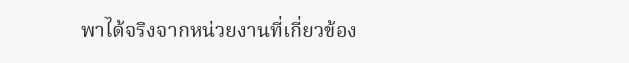พาได้จริงจากหน่วยงานที่เกี่ยวข้อง